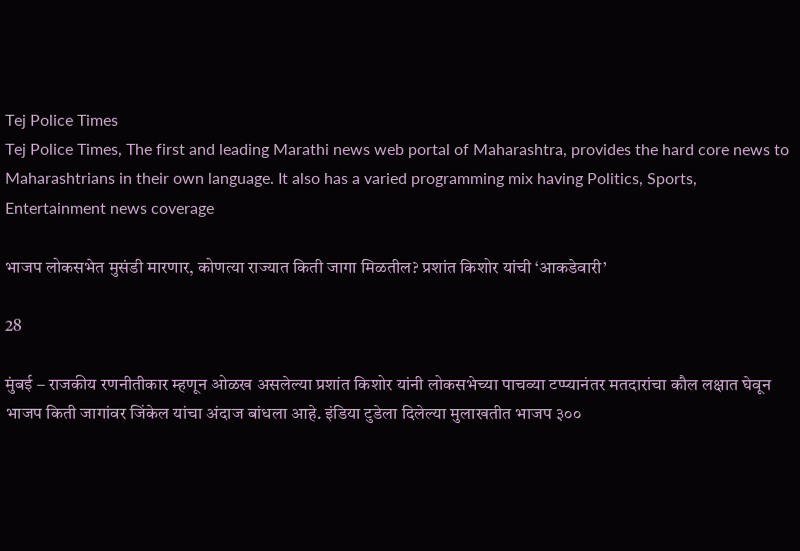Tej Police Times
Tej Police Times, The first and leading Marathi news web portal of Maharashtra, provides the hard core news to Maharashtrians in their own language. It also has a varied programming mix having Politics, Sports, Entertainment news coverage

भाजप लोकसभेत मुसंडी मारणार, कोणत्या राज्यात किती जागा मिळतील? प्रशांत किशोर यांची ‘आकडेवारी’

28

मुंबई – राजकीय रणनीतीकार म्हणून ओळख असलेल्या प्रशांत किशोर यांनी लोकसभेच्या पाचव्या टप्प्यानंतर मतदारांचा कौल लक्षात घेवून भाजप किती जागांवर जिंकेल यांचा अंदाज बांधला आहे. इंडिया टुडेला दिलेल्या मुलाखतीत भाजप ३००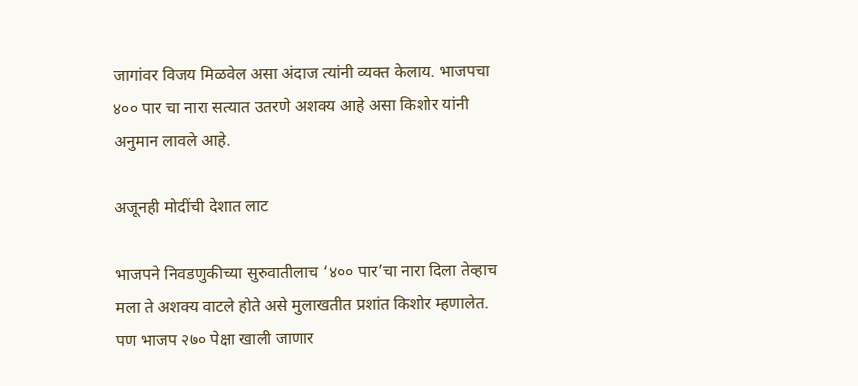जागांवर विजय मिळवेल असा अंदाज त्यांनी व्यक्त केलाय. भाजपचा ४०० पार चा नारा सत्यात उतरणे अशक्य आहे असा किशोर यांनी अनुमान लावले आहे.

अजूनही मोदींची देशात लाट

भाजपने निवडणुकीच्या सुरुवातीलाच ‘४०० पार’चा नारा दिला तेव्हाच मला ते अशक्य वाटले होते असे मुलाखतीत प्रशांत किशोर म्हणालेत. पण भाजप २७० पेक्षा खाली जाणार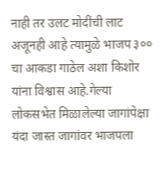नाही तर उलट मोदींची लाट अजूनही आहे त्यामुळे भाजप ३०० चा आकडा गाठेल अशा किशोर यांना विश्वास आहे.गेल्या लोकसभेत मिळालेल्या जागांपेक्षा यंदा जास्त जागांवर भाजपला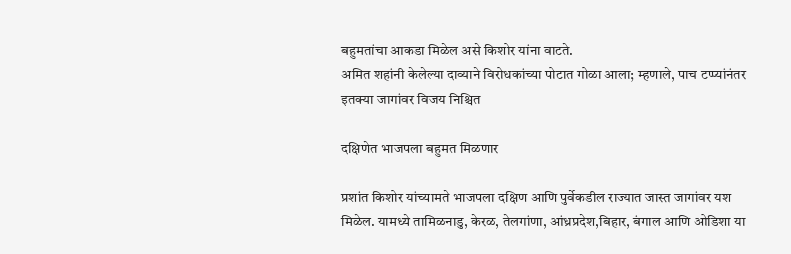बहुमतांचा आकडा मिळेल असे किशोर यांना वाटते.
अमित शहांनी केलेल्या दाव्याने विरोधकांच्या पोटात गोळा आला; म्हणाले, पाच टप्प्यांनंतर इतक्या जागांवर विजय निश्चित

दक्षिणेत भाजपला बहुमत मिळणार

प्रशांत किशोर यांच्यामते भाजपला दक्षिण आणि पुर्वेकडील राज्यात जास्त जागांवर यश मिळेल. यामध्ये तामिळनाडु, केरळ, तेलगांणा, आंध्रप्रदेश,बिहार, बंगाल आणि ओडिशा या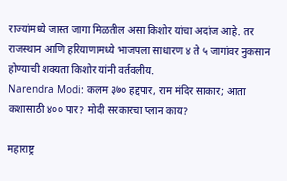राज्यांमध्ये जास्त जागा मिळतील असा किशोर यांचा अदांज आहे. तर राजस्थान आणि हरियाणामध्ये भाजपला साधारण ४ ते ५ जागांवर नुकसान होण्याची शक्यता किशोर यांनी वर्तवलीय.
Narendra Modi: कलम ३७० हद्दपार, राम मंदिर साकार; आता कशासाठी ४०० पार? मोदी सरकारचा प्लान काय?

महाराष्ट्र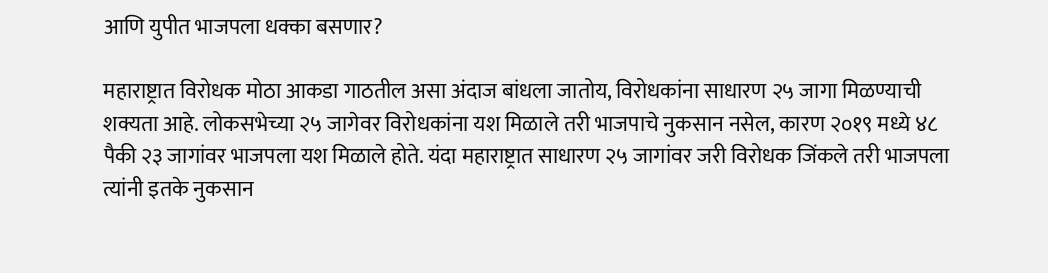आणि युपीत भाजपला धक्का बसणार?

महाराष्ट्रात विरोधक मोठा आकडा गाठतील असा अंदाज बांधला जातोय, विरोधकांना साधारण २५ जागा मिळण्याची शक्यता आहे. लोकसभेच्या २५ जागेवर विरोधकांना यश मिळाले तरी भाजपाचे नुकसान नसेल, कारण २०१९ मध्ये ४८ पैकी २३ जागांवर भाजपला यश मिळाले होते. यंदा महाराष्ट्रात साधारण २५ जागांवर जरी विरोधक जिंकले तरी भाजपला त्यांनी इतके नुकसान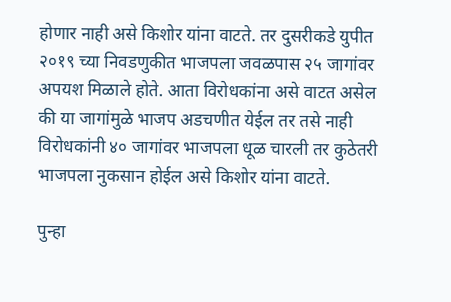होणार नाही असे किशोर यांना वाटते. तर दुसरीकडे युपीत २०१९ च्या निवडणुकीत भाजपला जवळपास २५ जागांवर अपयश मिळाले होते. आता विरोधकांना असे वाटत असेल की या जागांमुळे भाजप अडचणीत येईल तर तसे नाही विरोधकांनी ४० जागांवर भाजपला धूळ चारली तर कुठेतरी भाजपला नुकसान होईल असे किशोर यांना वाटते.

पुन्हा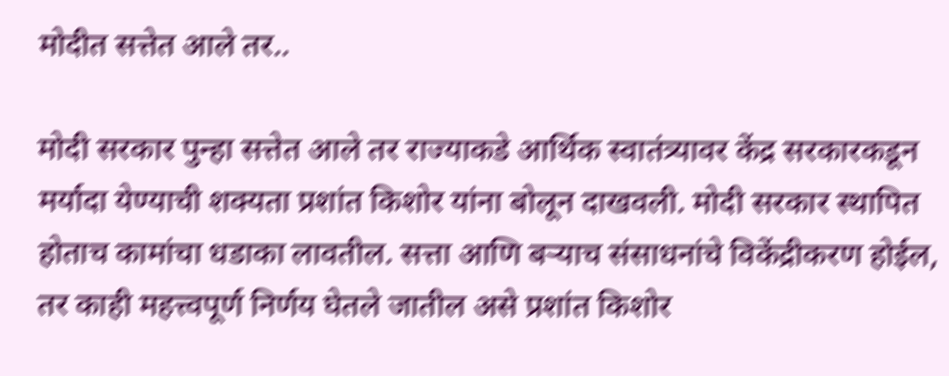मोदीत सत्तेत आले तर..

मोदी सरकार पुन्हा सत्तेत आले तर राज्याकडे आर्थिक स्वातंत्र्यावर केंद्र सरकारकडून मर्यादा येण्याची शक्यता प्रशांत किशोर यांना बोलून दाखवली. मोदी सरकार स्थापित होताच कामांचा धडाका लावतील. सत्ता आणि बऱ्याच संसाधनांचे विकेंद्रीकरण होईल, तर काही महत्त्वपूर्ण निर्णय घेतले जातील असे प्रशांत किशोर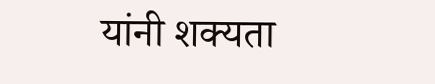यांनी शक्यता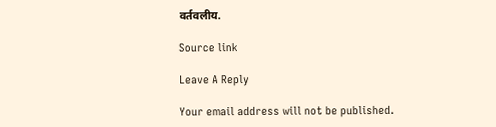वर्तवलीय.

Source link

Leave A Reply

Your email address will not be published.